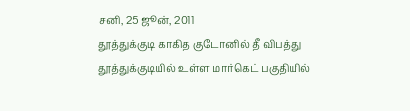சனி, 25 ஜூன், 2011
தூத்துக்குடி காகித குடோனில் தீ விபத்து
தூத்துக்குடியில் உள்ள மார்கெட் பகுதியில்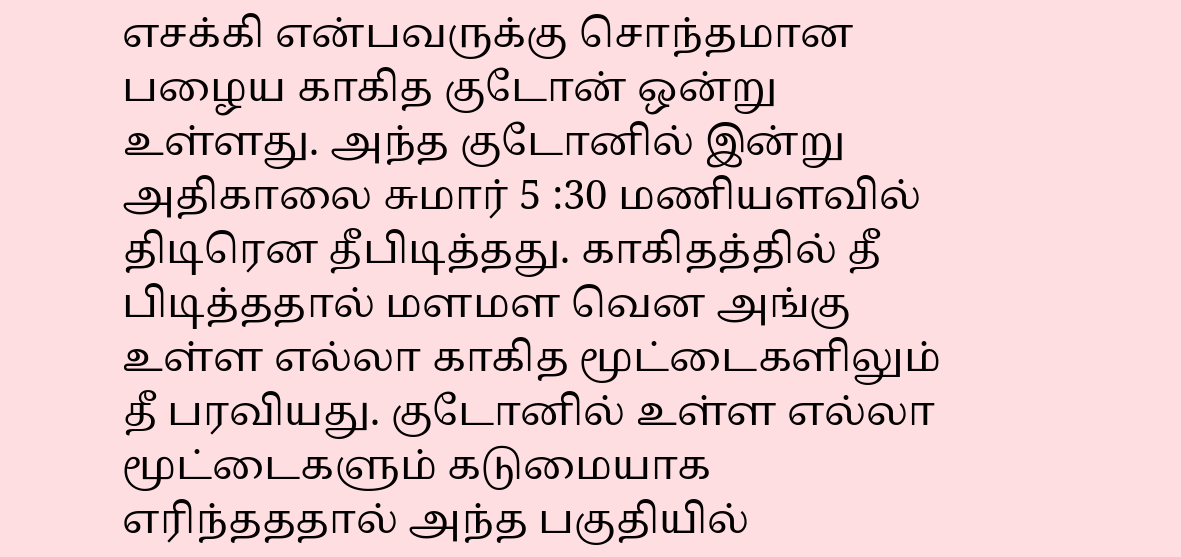எசக்கி என்பவருக்கு சொந்தமான பழைய காகித குடோன் ஒன்று உள்ளது. அந்த குடோனில் இன்று அதிகாலை சுமார் 5 :30 மணியளவில் திடிரென தீபிடித்தது. காகிதத்தில் தீ பிடித்ததால் மளமள வென அங்கு உள்ள எல்லா காகித மூட்டைகளிலும் தீ பரவியது. குடோனில் உள்ள எல்லா மூட்டைகளும் கடுமையாக எரிந்தததால் அந்த பகுதியில்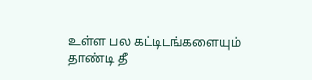உள்ள பல கட்டிடங்களையும் தாண்டி தீ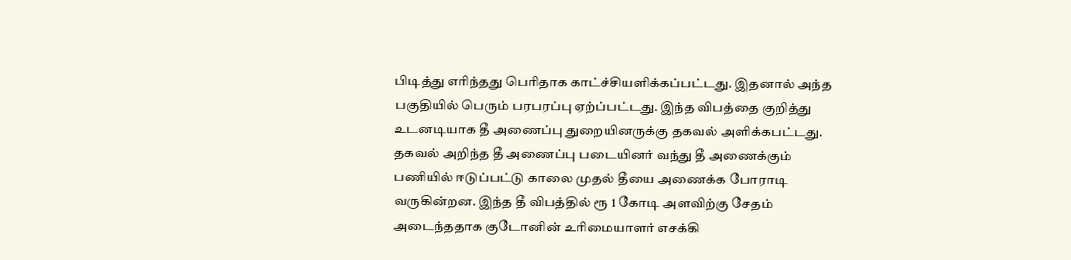பிடித்து எரிந்தது பெரிதாக காட்ச்சியளிக்கப்பட்டது. இதனால் அந்த பகுதியில் பெரும் பரபரப்பு ஏற்ப்பட்டது. இந்த விபத்தை குறித்து உடனடியாக தீ அணைப்பு துறையினருக்கு தகவல் அளிக்கபட்டது.
தகவல் அறிந்த தீ அணைப்பு படையினர் வந்து தீ அணைக்கும் பணியில் ஈடுப்பட்டு காலை முதல் தீயை அணைக்க போராடி வருகின்றன. இந்த தீ விபத்தில் ரூ 1 கோடி அளவிற்கு சேதம் அடைந்ததாக குடோனின் உரிமையாளர் எசக்கி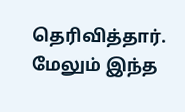தெரிவித்தார். மேலும் இந்த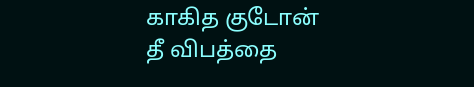காகித குடோன் தீ விபத்தை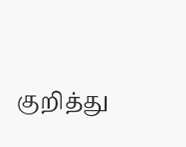குறித்து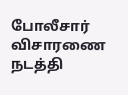போலீசார் விசாரணை நடத்தி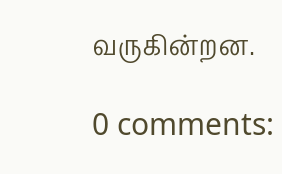வருகின்றன.

0 comments: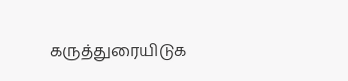கருத்துரையிடுக